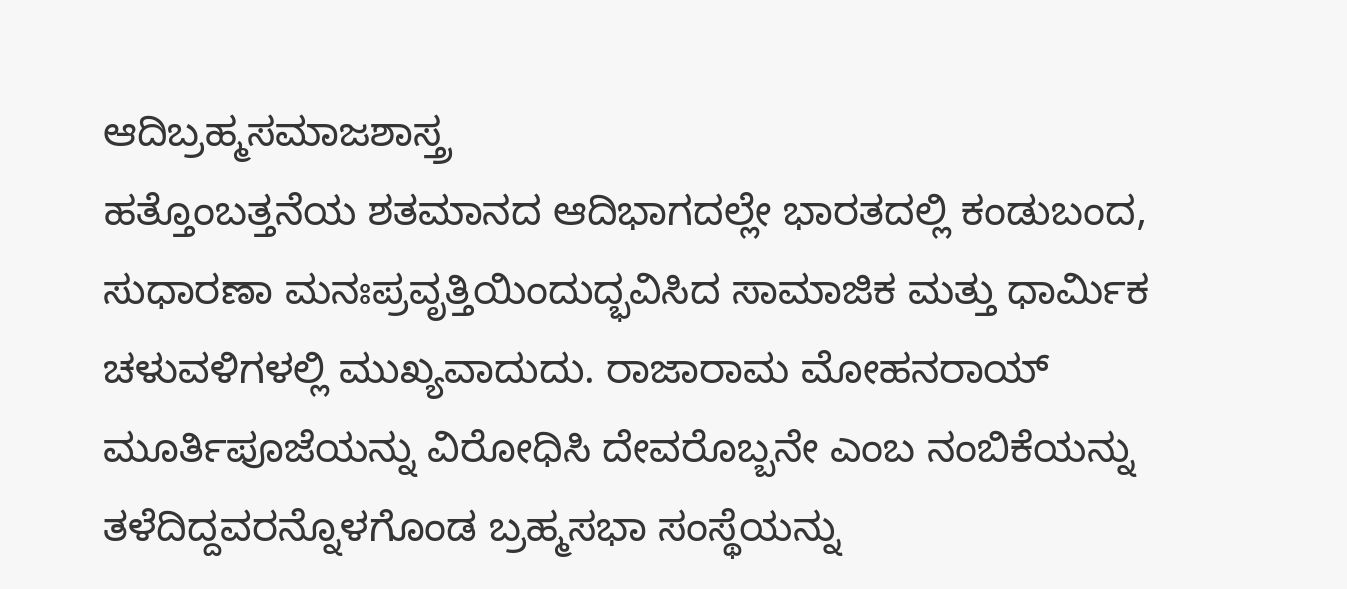ಆದಿಬ್ರಹ್ಮಸಮಾಜಶಾಸ್ತ್ರ
ಹತ್ತೊಂಬತ್ತನೆಯ ಶತಮಾನದ ಆದಿಭಾಗದಲ್ಲೇ ಭಾರತದಲ್ಲಿ ಕಂಡುಬಂದ, ಸುಧಾರಣಾ ಮನಃಪ್ರವೃತ್ತಿಯಿಂದುದ್ಭವಿಸಿದ ಸಾಮಾಜಿಕ ಮತ್ತು ಧಾರ್ಮಿಕ ಚಳುವಳಿಗಳಲ್ಲಿ ಮುಖ್ಯವಾದುದು. ರಾಜಾರಾಮ ಮೋಹನರಾಯ್ ಮೂರ್ತಿಪೂಜೆಯನ್ನು ವಿರೋಧಿಸಿ ದೇವರೊಬ್ಬನೇ ಎಂಬ ನಂಬಿಕೆಯನ್ನು ತಳೆದಿದ್ದವರನ್ನೊಳಗೊಂಡ ಬ್ರಹ್ಮಸಭಾ ಸಂಸ್ಥೆಯನ್ನು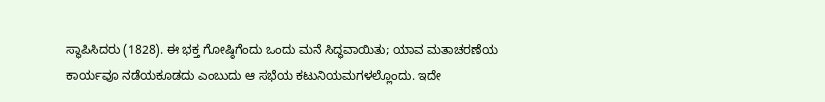ಸ್ಥಾಪಿಸಿದರು (1828). ಈ ಭಕ್ತ ಗೋಷ್ಠಿಗೆಂದು ಒಂದು ಮನೆ ಸಿದ್ಧವಾಯಿತು; ಯಾವ ಮತಾಚರಣೆಯ ಕಾರ್ಯವೂ ನಡೆಯಕೂಡದು ಎಂಬುದು ಆ ಸಭೆಯ ಕಟುನಿಯಮಗಳಲ್ಲೊಂದು. ಇದೇ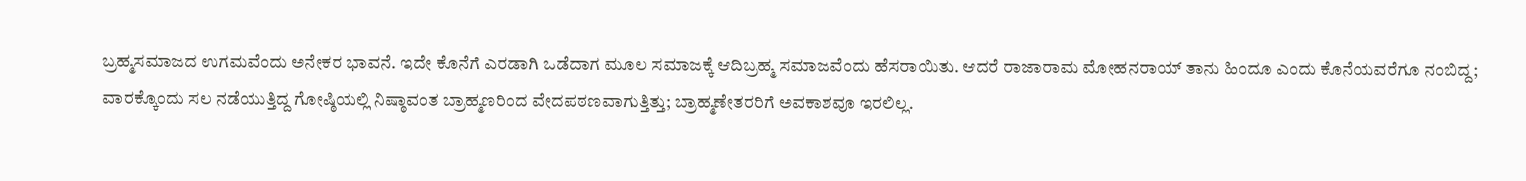ಬ್ರಹ್ಮಸಮಾಜದ ಉಗಮವೆಂದು ಅನೇಕರ ಭಾವನೆ. ಇದೇ ಕೊನೆಗೆ ಎರಡಾಗಿ ಒಡೆದಾಗ ಮೂಲ ಸಮಾಜಕ್ಕೆ ಆದಿಬ್ರಹ್ಮ ಸಮಾಜವೆಂದು ಹೆಸರಾಯಿತು. ಆದರೆ ರಾಜಾರಾಮ ಮೋಹನರಾಯ್ ತಾನು ಹಿಂದೂ ಎಂದು ಕೊನೆಯವರೆಗೂ ನಂಬಿದ್ದ; ವಾರಕ್ಕೊಂದು ಸಲ ನಡೆಯುತ್ತಿದ್ದ ಗೋಷ್ಠಿಯಲ್ಲಿ ನಿಷ್ಠಾವಂತ ಬ್ರಾಹ್ಮಣರಿಂದ ವೇದಪಠಣವಾಗುತ್ತಿತ್ತು; ಬ್ರಾಹ್ಮಣೇತರರಿಗೆ ಅವಕಾಶವೂ ಇರಲಿಲ್ಲ.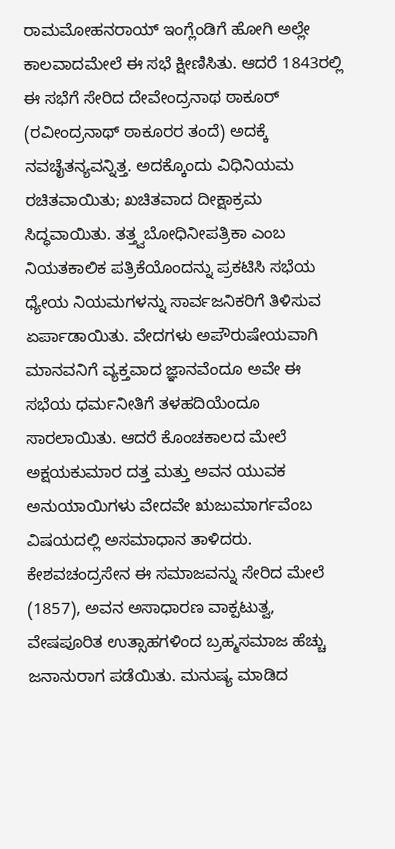ರಾಮಮೋಹನರಾಯ್ ಇಂಗ್ಲೆಂಡಿಗೆ ಹೋಗಿ ಅಲ್ಲೇ ಕಾಲವಾದಮೇಲೆ ಈ ಸಭೆ ಕ್ಷೀಣಿಸಿತು. ಆದರೆ 1843ರಲ್ಲಿ ಈ ಸಭೆಗೆ ಸೇರಿದ ದೇವೇಂದ್ರನಾಥ ಠಾಕೂರ್ (ರವೀಂದ್ರನಾಥ್ ಠಾಕೂರರ ತಂದೆ) ಅದಕ್ಕೆ ನವಚೈತನ್ಯವನ್ನಿತ್ತ. ಅದಕ್ಕೊಂದು ವಿಧಿನಿಯಮ ರಚಿತವಾಯಿತು; ಖಚಿತವಾದ ದೀಕ್ಷಾಕ್ರಮ ಸಿದ್ಧವಾಯಿತು. ತತ್ತ್ವಬೋಧಿನೀಪತ್ರಿಕಾ ಎಂಬ ನಿಯತಕಾಲಿಕ ಪತ್ರಿಕೆಯೊಂದನ್ನು ಪ್ರಕಟಿಸಿ ಸಭೆಯ ಧ್ಯೇಯ ನಿಯಮಗಳನ್ನು ಸಾರ್ವಜನಿಕರಿಗೆ ತಿಳಿಸುವ ಏರ್ಪಾಡಾಯಿತು. ವೇದಗಳು ಅಪೌರುಷೇಯವಾಗಿ ಮಾನವನಿಗೆ ವ್ಯಕ್ತವಾದ ಜ್ಞಾನವೆಂದೂ ಅವೇ ಈ ಸಭೆಯ ಧರ್ಮನೀತಿಗೆ ತಳಹದಿಯೆಂದೂ ಸಾರಲಾಯಿತು. ಆದರೆ ಕೊಂಚಕಾಲದ ಮೇಲೆ ಅಕ್ಷಯಕುಮಾರ ದತ್ತ ಮತ್ತು ಅವನ ಯುವಕ ಅನುಯಾಯಿಗಳು ವೇದವೇ ಋಜುಮಾರ್ಗವೆಂಬ ವಿಷಯದಲ್ಲಿ ಅಸಮಾಧಾನ ತಾಳಿದರು. ಕೇಶವಚಂದ್ರಸೇನ ಈ ಸಮಾಜವನ್ನು ಸೇರಿದ ಮೇಲೆ (1857), ಅವನ ಅಸಾಧಾರಣ ವಾಕ್ಪಟುತ್ವ, ವೇಷಪೂರಿತ ಉತ್ಸಾಹಗಳಿಂದ ಬ್ರಹ್ಮಸಮಾಜ ಹೆಚ್ಚು ಜನಾನುರಾಗ ಪಡೆಯಿತು. ಮನುಷ್ಯ ಮಾಡಿದ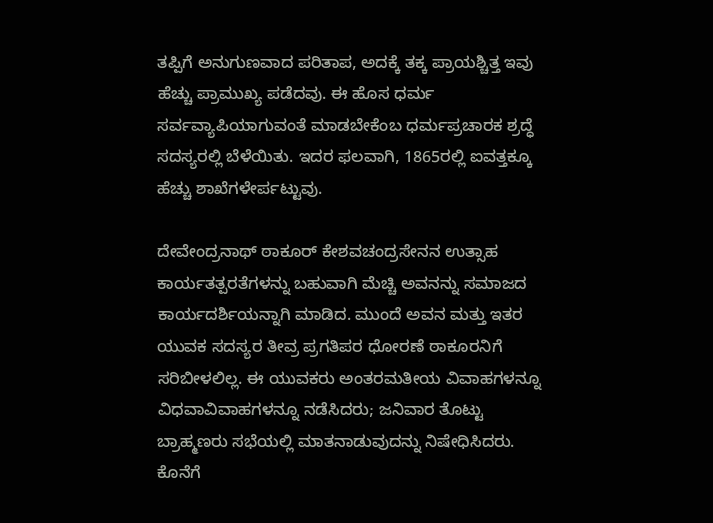ತಪ್ಪಿಗೆ ಅನುಗುಣವಾದ ಪರಿತಾಪ, ಅದಕ್ಕೆ ತಕ್ಕ ಪ್ರಾಯಶ್ಚಿತ್ತ ಇವು ಹೆಚ್ಚು ಪ್ರಾಮುಖ್ಯ ಪಡೆದವು. ಈ ಹೊಸ ಧರ್ಮ ಸರ್ವವ್ಯಾಪಿಯಾಗುವಂತೆ ಮಾಡಬೇಕೆಂಬ ಧರ್ಮಪ್ರಚಾರಕ ಶ್ರದ್ಧೆ ಸದಸ್ಯರಲ್ಲಿ ಬೆಳೆಯಿತು. ಇದರ ಫಲವಾಗಿ, 1865ರಲ್ಲಿ ಐವತ್ತಕ್ಕೂ ಹೆಚ್ಚು ಶಾಖೆಗಳೇರ್ಪಟ್ಟುವು.

ದೇವೇಂದ್ರನಾಥ್ ಠಾಕೂರ್ ಕೇಶವಚಂದ್ರಸೇನನ ಉತ್ಸಾಹ ಕಾರ್ಯತತ್ಪರತೆಗಳನ್ನು ಬಹುವಾಗಿ ಮೆಚ್ಚಿ ಅವನನ್ನು ಸಮಾಜದ ಕಾರ್ಯದರ್ಶಿಯನ್ನಾಗಿ ಮಾಡಿದ. ಮುಂದೆ ಅವನ ಮತ್ತು ಇತರ ಯುವಕ ಸದಸ್ಯರ ತೀವ್ರ ಪ್ರಗತಿಪರ ಧೋರಣೆ ಠಾಕೂರನಿಗೆ ಸರಿಬೀಳಲಿಲ್ಲ. ಈ ಯುವಕರು ಅಂತರಮತೀಯ ವಿವಾಹಗಳನ್ನೂ ವಿಧವಾವಿವಾಹಗಳನ್ನೂ ನಡೆಸಿದರು; ಜನಿವಾರ ತೊಟ್ಟು ಬ್ರಾಹ್ಮಣರು ಸಭೆಯಲ್ಲಿ ಮಾತನಾಡುವುದನ್ನು ನಿಷೇಧಿಸಿದರು. ಕೊನೆಗೆ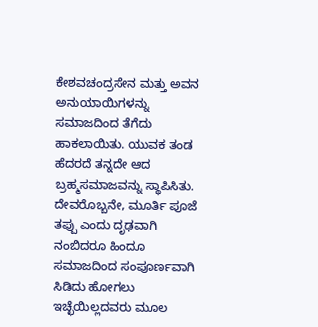ಕೇಶವಚಂದ್ರಸೇನ ಮತ್ತು ಅವನ ಅನುಯಾಯಿಗಳನ್ನು ಸಮಾಜದಿಂದ ತೆಗೆದು ಹಾಕಲಾಯಿತು. ಯುವಕ ತಂಡ ಹೆದರದೆ ತನ್ನದೇ ಆದ ಬ್ರಹ್ಮಸಮಾಜವನ್ನು ಸ್ಥಾಪಿಸಿತು. ದೇವರೊಬ್ಬನೇ, ಮೂರ್ತಿ ಪೂಜೆ ತಪ್ಪು ಎಂದು ದೃಢವಾಗಿ ನಂಬಿದರೂ ಹಿಂದೂ ಸಮಾಜದಿಂದ ಸಂಪೂರ್ಣವಾಗಿ ಸಿಡಿದು ಹೋಗಲು ಇಚ್ಛೆಯಿಲ್ಲದವರು ಮೂಲ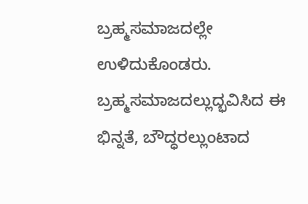ಬ್ರಹ್ಮಸಮಾಜದಲ್ಲೇ ಉಳಿದುಕೊಂಡರು. ಬ್ರಹ್ಮಸಮಾಜದಲ್ಲುದ್ಭವಿಸಿದ ಈ ಭಿನ್ನತೆ, ಬೌದ್ಧರಲ್ಲುಂಟಾದ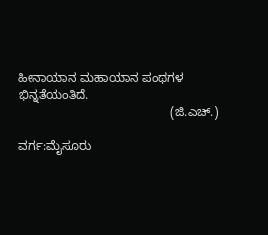ಹೀನಾಯಾನ ಮಹಾಯಾನ ಪಂಥಗಳ ಭಿನ್ನತೆಯಂತಿದೆ.
                                            (ಜಿ.ಎಚ್.)

ವರ್ಗ:ಮೈಸೂರು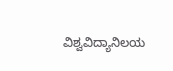ವಿಶ್ವವಿದ್ಯಾನಿಲಯ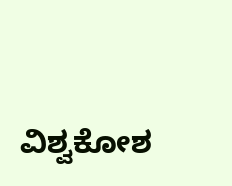ವಿಶ್ವಕೋಶ